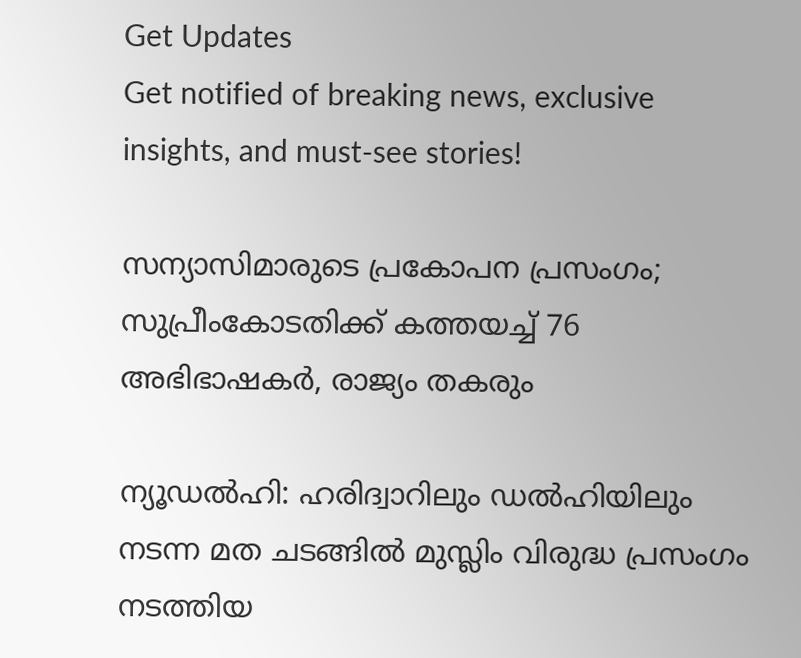Get Updates
Get notified of breaking news, exclusive insights, and must-see stories!

സന്യാസിമാരുടെ പ്രകോപന പ്രസംഗം; സുപ്രീംകോടതിക്ക് കത്തയച്ച് 76 അഭിഭാഷകര്‍, രാജ്യം തകരും

ന്യൂഡല്‍ഹി: ഹരിദ്വാറിലും ഡല്‍ഹിയിലും നടന്ന മത ചടങ്ങില്‍ മുസ്ലിം വിരുദ്ധ പ്രസംഗം നടത്തിയ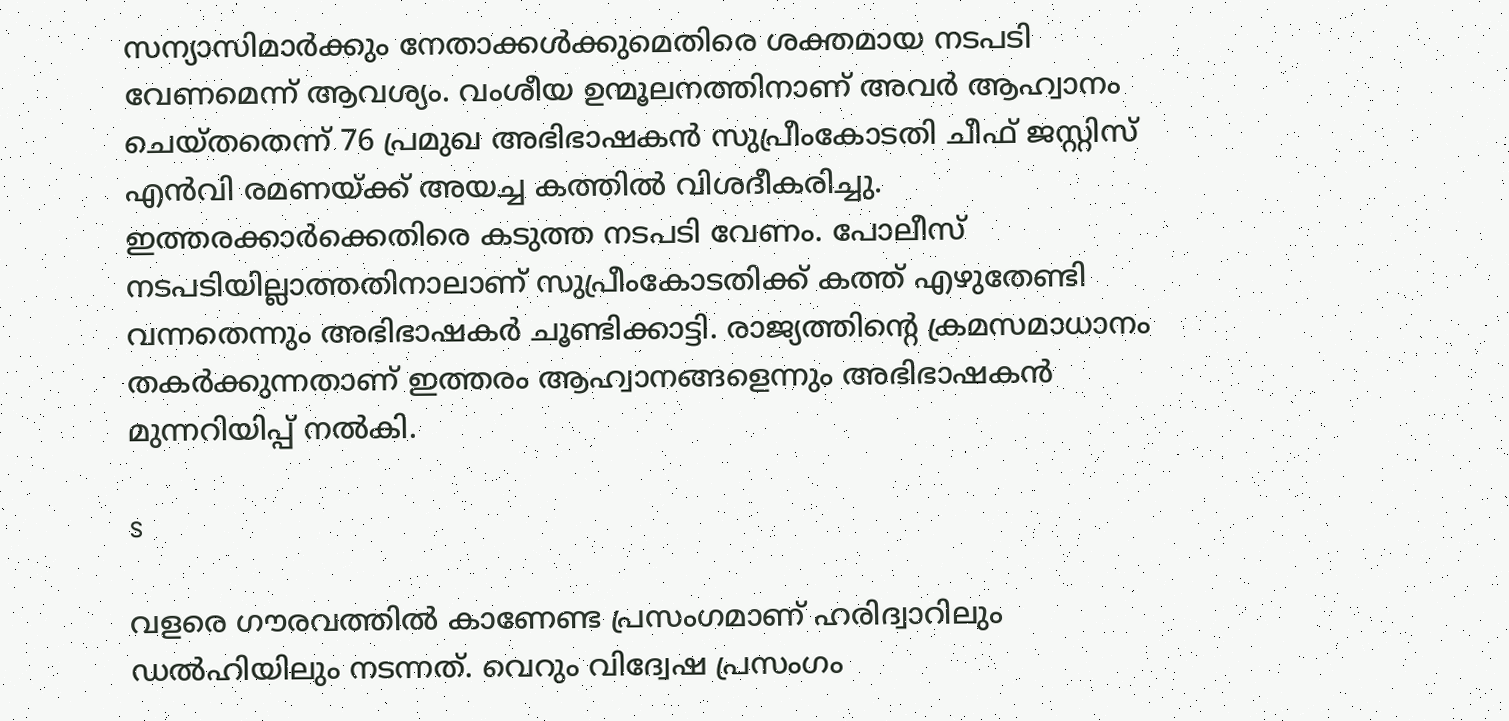സന്യാസിമാര്‍ക്കും നേതാക്കള്‍ക്കുമെതിരെ ശക്തമായ നടപടി വേണമെന്ന് ആവശ്യം. വംശീയ ഉന്മൂലനത്തിനാണ് അവര്‍ ആഹ്വാനം ചെയ്തതെന്ന് 76 പ്രമുഖ അഭിഭാഷകന്‍ സുപ്രീംകോടതി ചീഫ് ജസ്റ്റിസ് എന്‍വി രമണയ്ക്ക് അയച്ച കത്തില്‍ വിശദീകരിച്ചു. ഇത്തരക്കാര്‍ക്കെതിരെ കടുത്ത നടപടി വേണം. പോലീസ് നടപടിയില്ലാത്തതിനാലാണ് സുപ്രീംകോടതിക്ക് കത്ത് എഴുതേണ്ടി വന്നതെന്നും അഭിഭാഷകര്‍ ചൂണ്ടിക്കാട്ടി. രാജ്യത്തിന്റെ ക്രമസമാധാനം തകര്‍ക്കുന്നതാണ് ഇത്തരം ആഹ്വാനങ്ങളെന്നും അഭിഭാഷകന്‍ മുന്നറിയിപ്പ് നല്‍കി.

s

വളരെ ഗൗരവത്തില്‍ കാണേണ്ട പ്രസംഗമാണ് ഹരിദ്വാറിലും ഡല്‍ഹിയിലും നടന്നത്. വെറും വിദ്വേഷ പ്രസംഗം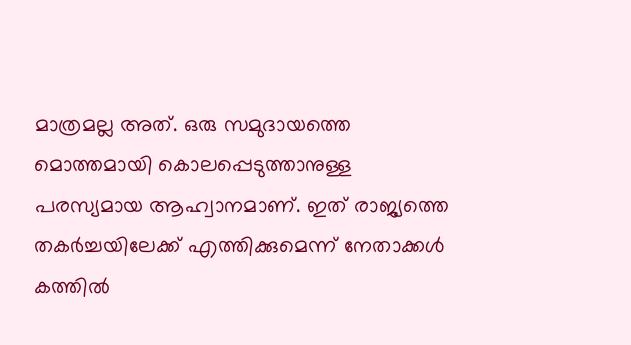മാത്രമല്ല അത്. ഒരു സമുദായത്തെ മൊത്തമായി കൊലപ്പെടുത്താനുള്ള പരസ്യമായ ആഹ്വാനമാണ്. ഇത് രാജ്യത്തെ തകര്‍ച്ചയിലേക്ക് എത്തിക്കുമെന്ന് നേതാക്കള്‍ കത്തില്‍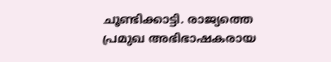ചൂണ്ടിക്കാട്ടി. രാജ്യത്തെ പ്രമുഖ അഭിഭാഷകരായ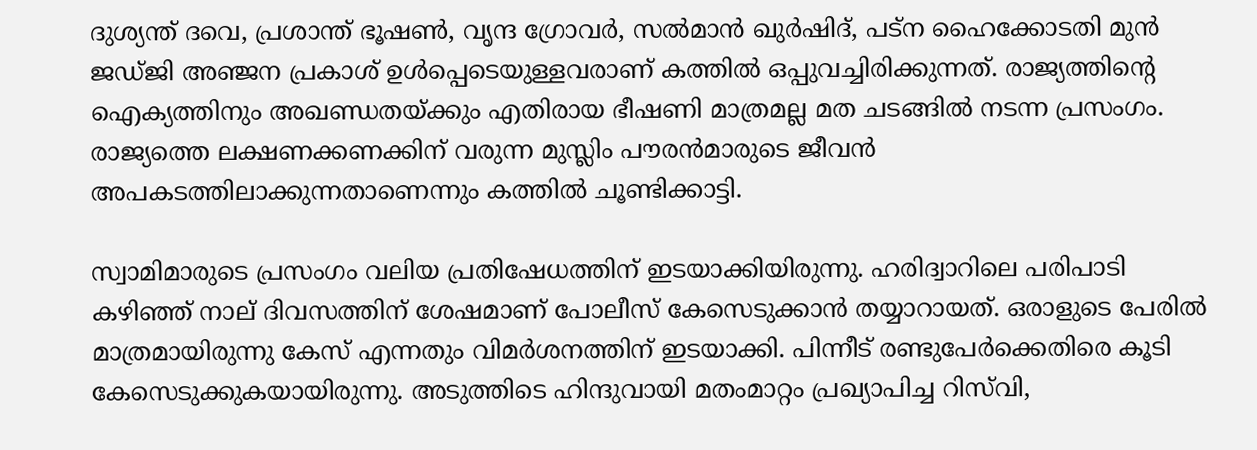ദുശ്യന്ത് ദവെ, പ്രശാന്ത് ഭൂഷണ്‍, വൃന്ദ ഗ്രോവര്‍, സല്‍മാന്‍ ഖുര്‍ഷിദ്, പട്‌ന ഹൈക്കോടതി മുന്‍ ജഡ്ജി അഞ്ജന പ്രകാശ് ഉള്‍പ്പെടെയുള്ളവരാണ് കത്തില്‍ ഒപ്പുവച്ചിരിക്കുന്നത്. രാജ്യത്തിന്റെ ഐക്യത്തിനും അഖണ്ഡതയ്ക്കും എതിരായ ഭീഷണി മാത്രമല്ല മത ചടങ്ങില്‍ നടന്ന പ്രസംഗം. രാജ്യത്തെ ലക്ഷണക്കണക്കിന് വരുന്ന മുസ്ലിം പൗരന്‍മാരുടെ ജീവന്‍ അപകടത്തിലാക്കുന്നതാണെന്നും കത്തില്‍ ചൂണ്ടിക്കാട്ടി.

സ്വാമിമാരുടെ പ്രസംഗം വലിയ പ്രതിഷേധത്തിന് ഇടയാക്കിയിരുന്നു. ഹരിദ്വാറിലെ പരിപാടി കഴിഞ്ഞ് നാല് ദിവസത്തിന് ശേഷമാണ് പോലീസ് കേസെടുക്കാന്‍ തയ്യാറായത്. ഒരാളുടെ പേരില്‍ മാത്രമായിരുന്നു കേസ് എന്നതും വിമര്‍ശനത്തിന് ഇടയാക്കി. പിന്നീട് രണ്ടുപേര്‍ക്കെതിരെ കൂടി കേസെടുക്കുകയായിരുന്നു. അടുത്തിടെ ഹിന്ദുവായി മതംമാറ്റം പ്രഖ്യാപിച്ച റിസ്‌വി,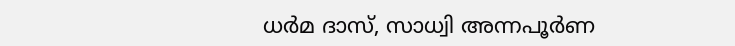ധര്‍മ ദാസ്, സാധ്വി അന്നപൂര്‍ണ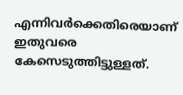എന്നിവര്‍ക്കെതിരെയാണ് ഇതുവരെ കേസെടുത്തിട്ടുള്ളത്.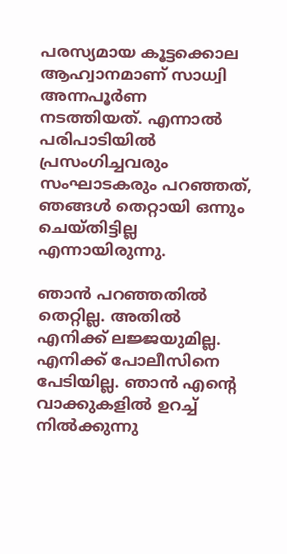പരസ്യമായ കൂട്ടക്കൊല ആഹ്വാനമാണ് സാധ്വി അന്നപൂര്‍ണ നടത്തിയത്. എന്നാല്‍ പരിപാടിയില്‍ പ്രസംഗിച്ചവരും സംഘാടകരും പറഞ്ഞത്, ഞങ്ങള്‍ തെറ്റായി ഒന്നും ചെയ്തിട്ടില്ല എന്നായിരുന്നു.

ഞാന്‍ പറഞ്ഞതില്‍ തെറ്റില്ല. അതില്‍ എനിക്ക് ലജ്ജയുമില്ല. എനിക്ക് പോലീസിനെ പേടിയില്ല. ഞാന്‍ എന്റെ വാക്കുകളില്‍ ഉറച്ച് നില്‍ക്കുന്നു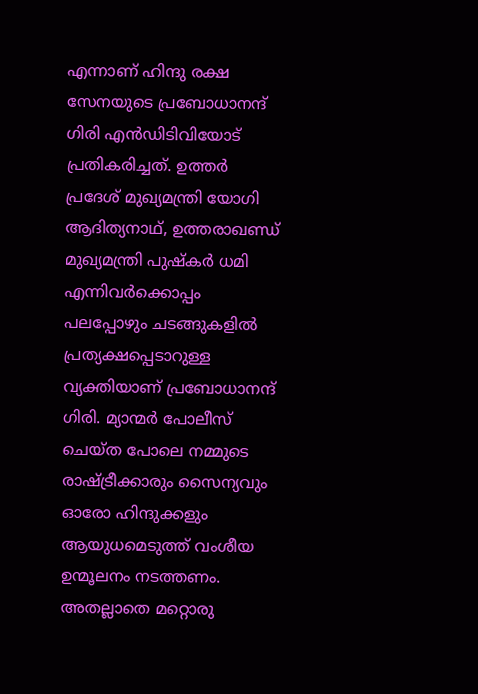എന്നാണ് ഹിന്ദു രക്ഷ സേനയുടെ പ്രബോധാനന്ദ് ഗിരി എന്‍ഡിടിവിയോട് പ്രതികരിച്ചത്. ഉത്തര്‍ പ്രദേശ് മുഖ്യമന്ത്രി യോഗി ആദിത്യനാഥ്, ഉത്തരാഖണ്ഡ് മുഖ്യമന്ത്രി പുഷ്‌കര്‍ ധമി എന്നിവര്‍ക്കൊപ്പം പലപ്പോഴും ചടങ്ങുകളില്‍ പ്രത്യക്ഷപ്പെടാറുള്ള വ്യക്തിയാണ് പ്രബോധാനന്ദ് ഗിരി. മ്യാന്മര്‍ പോലീസ് ചെയ്ത പോലെ നമ്മുടെ രാഷ്ട്രീക്കാരും സൈന്യവും ഓരോ ഹിന്ദുക്കളും ആയുധമെടുത്ത് വംശീയ ഉന്മൂലനം നടത്തണം. അതല്ലാതെ മറ്റൊരു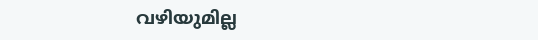വഴിയുമില്ല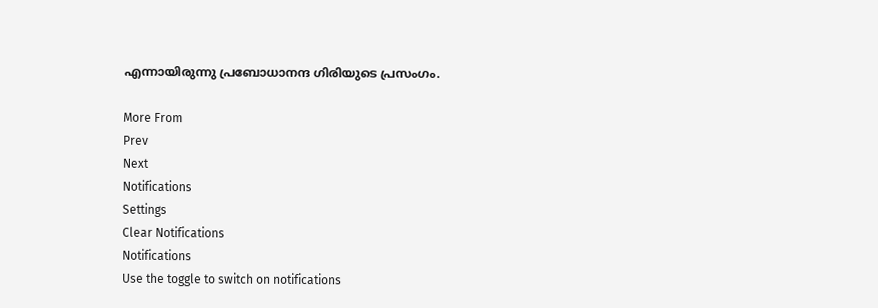എന്നായിരുന്നു പ്രബോധാനന്ദ ഗിരിയുടെ പ്രസംഗം.

More From
Prev
Next
Notifications
Settings
Clear Notifications
Notifications
Use the toggle to switch on notifications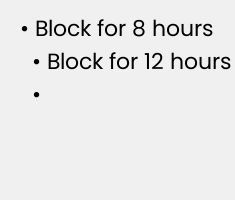• Block for 8 hours
  • Block for 12 hours
  •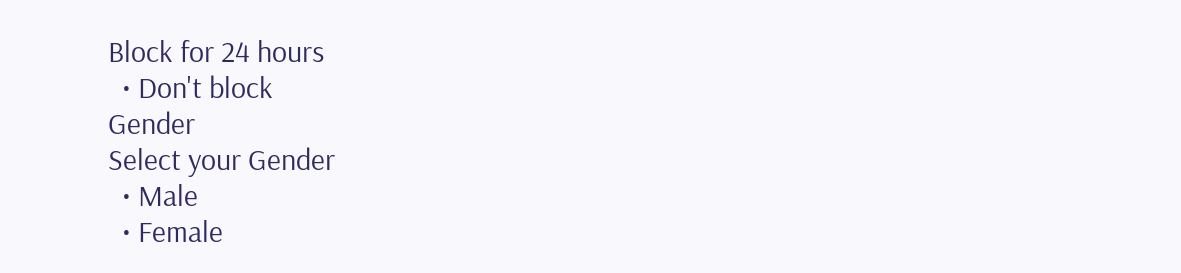Block for 24 hours
  • Don't block
Gender
Select your Gender
  • Male
  • Female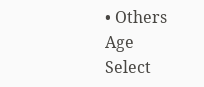• Others
Age
Select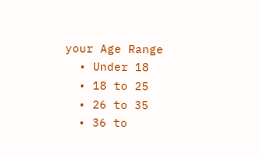your Age Range
  • Under 18
  • 18 to 25
  • 26 to 35
  • 36 to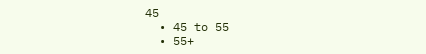45
  • 45 to 55
  • 55+